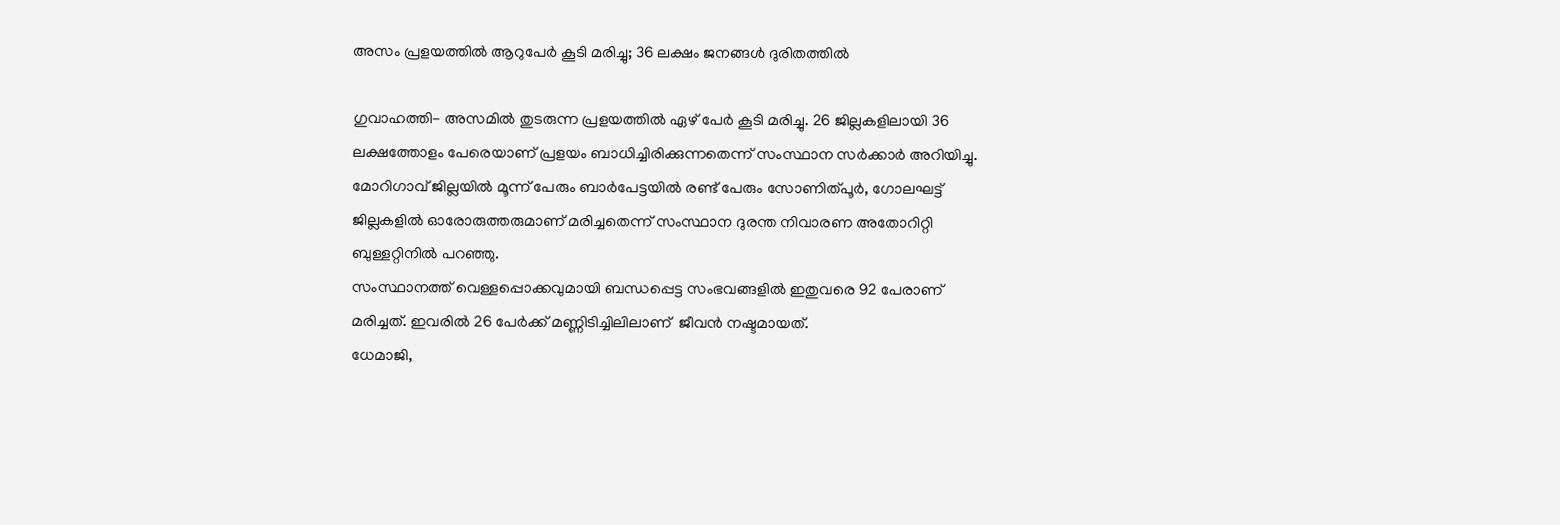അസം പ്രളയത്തില്‍ ആറുപേര്‍ കൂടി മരിച്ചു; 36 ലക്ഷം ജനങ്ങള്‍ ദുരിതത്തില്‍

ഗുവാഹത്തി- അസമില്‍ തുടരുന്ന പ്രളയത്തില്‍ ഏഴ് പേര്‍ കൂടി മരിച്ചു. 26 ജില്ലകളിലായി 36 ലക്ഷത്തോളം പേരെയാണ് പ്രളയം ബാധിച്ചിരിക്കുന്നതെന്ന് സംസ്ഥാന സര്‍ക്കാര്‍ അറിയിച്ചു.
മോറിഗാവ് ജില്ലയില്‍ മൂന്ന് പേരും ബാര്‍പേട്ടയില്‍ രണ്ട് പേരും സോണിത്പൂര്‍, ഗോലഘട്ട് ജില്ലകളില്‍ ഓരോരുത്തരുമാണ് മരിച്ചതെന്ന് സംസ്ഥാന ദുരന്ത നിവാരണ അതോറിറ്റി ബുള്ളറ്റിനില്‍ പറഞ്ഞു.
സംസ്ഥാനത്ത് വെള്ളപ്പൊക്കവുമായി ബന്ധപ്പെട്ട സംഭവങ്ങളില്‍ ഇതുവരെ 92 പേരാണ് മരിച്ചത്. ഇവരില്‍ 26 പേര്‍ക്ക് മണ്ണിടിച്ചിലിലാണ്  ജീവന്‍ നഷ്ടമായത്.
ധേമാജി,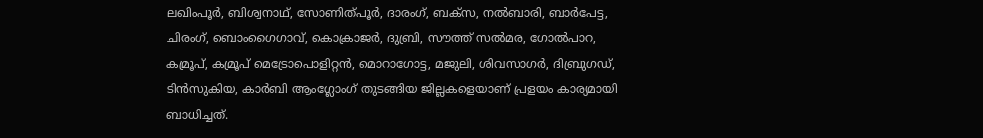ലഖിംപൂര്‍, ബിശ്വനാഥ്, സോണിത്പൂര്‍, ദാരംഗ്, ബക്‌സ, നല്‍ബാരി, ബാര്‍പേട്ട, ചിരംഗ്, ബൊംഗൈഗാവ്, കൊക്രാജര്‍, ദുബ്രി, സൗത്ത് സല്‍മര, ഗോല്‍പാറ, കമ്രൂപ്, കമ്രൂപ് മെട്രോപൊളിറ്റന്‍, മൊറാഗോട്ട, മജുലി, ശിവസാഗര്‍, ദിബ്രുഗഡ്, ടിന്‍സുകിയ, കാര്‍ബി ആംഗ്ലോംഗ് തുടങ്ങിയ ജില്ലകളെയാണ് പ്രളയം കാര്യമായി ബാധിച്ചത്.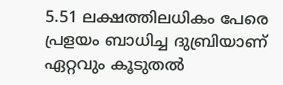5.51 ലക്ഷത്തിലധികം പേരെ പ്രളയം ബാധിച്ച ദുബ്രിയാണ് ഏറ്റവും കൂടുതല്‍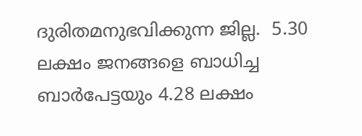ദുരിതമനുഭവിക്കുന്ന ജില്ല.  5.30 ലക്ഷം ജനങ്ങളെ ബാധിച്ച ബാര്‍പേട്ടയും 4.28 ലക്ഷം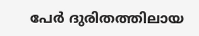പേര്‍ ദുരിതത്തിലായ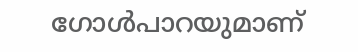ഗോള്‍പാറയുമാണ്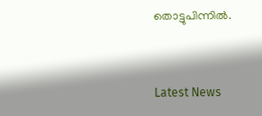തൊട്ടുപിന്നില്‍.



Latest News